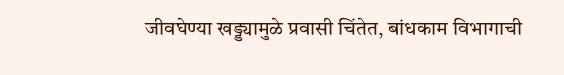जीवघेण्या खड्ड्यामुळे प्रवासी चिंतेत, बांधकाम विभागाची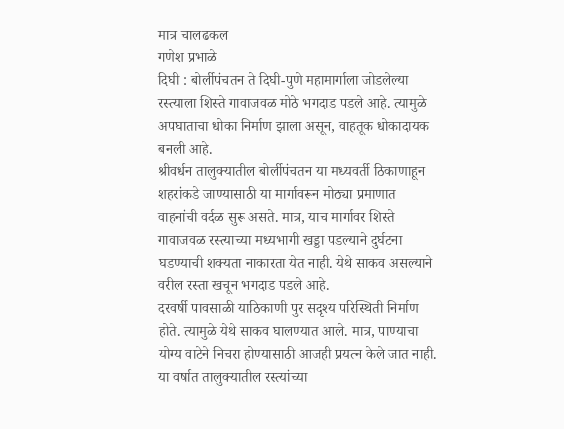मात्र चालढकल
गणेश प्रभाळे
दिघी : बोर्लीपंचतन ते दिघी-पुणे महामार्गाला जोडलेल्या रस्त्याला शिस्ते गावाजवळ मोठे भगदाड पडले आहे. त्यामुळे अपघाताचा धोका निर्माण झाला असून, वाहतूक धोकादायक बनली आहे.
श्रीवर्धन तालुक्यातील बोर्लीपंचतन या मध्यवर्ती ठिकाणाहून शहरांकडे जाण्यासाठी या मार्गावरून मोठ्या प्रमाणात वाहनांची वर्दळ सुरू असते. मात्र, याच मार्गावर शिस्ते गावाजवळ रस्त्याच्या मध्यभागी खड्डा पडल्याने दुर्घटना घडण्याची शक्यता नाकारता येत नाही. येथे साकव असल्याने वरील रस्ता खचून भगदाड पडले आहे.
दरवर्षी पावसाळी याठिकाणी पुर सदृश्य परिस्थिती निर्माण होते. त्यामुळे येथे साकव घालण्यात आले. मात्र, पाण्याचा योग्य वाटेने निचरा होण्यासाठी आजही प्रयत्न केले जात नाही. या वर्षात तालुक्यातील रस्त्यांच्या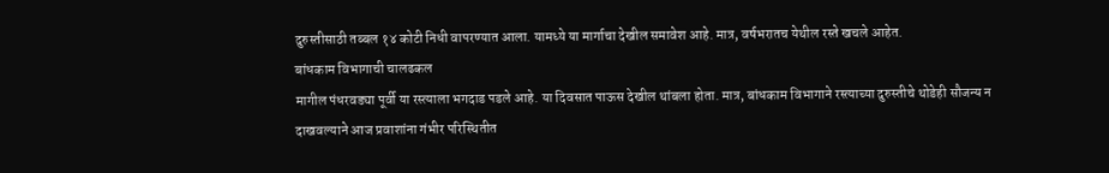दुरुस्तीसाठी तब्बल १४ कोटी निधी वापरण्यात आला. यामध्ये या मार्गाचा देखील समावेश आहे. मात्र, वर्षभरातच येथील रस्ते खचले आहेत.
बांधकाम विभागाची चालढकल
मागील पंधरवड्या पूर्वी या रस्त्याला भगदाड पडले आहे. या दिवसात पाऊस देखील थांबला होता. मात्र, बांधकाम विभागाने रस्त्याच्या दुरुस्तीचे थोडेही सौजन्य न दाखवल्याने आज प्रवाशांना गंभीर परिस्थितीत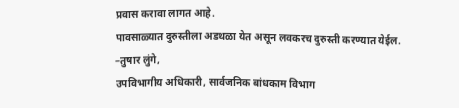प्रवास करावा लागत आहे.
पावसाळ्यात दुरुस्तीला अडथळा येत असून लवकरच दुरुस्ती करण्यात येईल.
–तुषार लुंगे,
उपविभागीय अधिकारी, सार्वजनिक बांधकाम विभाग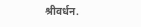श्रीवर्धन.